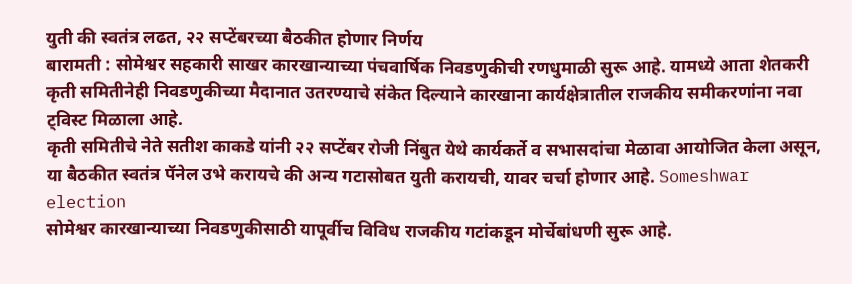युती की स्वतंत्र लढत, २२ सप्टेंबरच्या बैठकीत होणार निर्णय
बारामती : सोमेश्वर सहकारी साखर कारखान्याच्या पंचवार्षिक निवडणुकीची रणधुमाळी सुरू आहे. यामध्ये आता शेतकरी कृती समितीनेही निवडणुकीच्या मैदानात उतरण्याचे संकेत दिल्याने कारखाना कार्यक्षेत्रातील राजकीय समीकरणांना नवा ट्विस्ट मिळाला आहे.
कृती समितीचे नेते सतीश काकडे यांनी २२ सप्टेंबर रोजी निंबुत येथे कार्यकर्ते व सभासदांचा मेळावा आयोजित केला असून, या बैठकीत स्वतंत्र पॅनेल उभे करायचे की अन्य गटासोबत युती करायची, यावर चर्चा होणार आहे. Someshwar election
सोमेश्वर कारखान्याच्या निवडणुकीसाठी यापूर्वीच विविध राजकीय गटांकडून मोर्चेबांधणी सुरू आहे.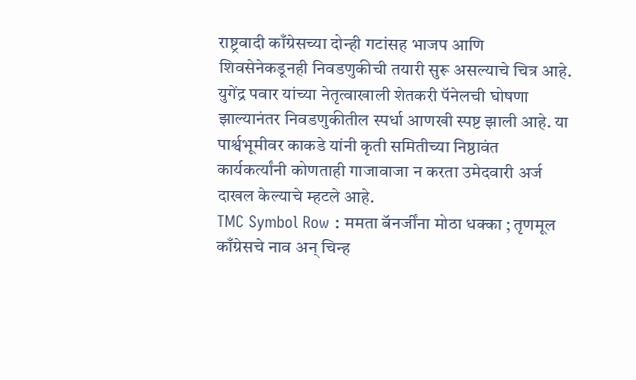राष्ट्रवादी काँग्रेसच्या दोन्ही गटांसह भाजप आणि शिवसेनेकडूनही निवडणुकीची तयारी सुरू असल्याचे चित्र आहे. युगेंद्र पवार यांच्या नेतृत्वाखाली शेतकरी पॅनेलची घोषणा झाल्यानंतर निवडणुकीतील स्पर्धा आणखी स्पष्ट झाली आहे. या पार्श्वभूमीवर काकडे यांनी कृती समितीच्या निष्ठावंत कार्यकर्त्यांनी कोणताही गाजावाजा न करता उमेदवारी अर्ज दाखल केल्याचे म्हटले आहे.
TMC Symbol Row : ममता बॅनर्जींना मोठा धक्का ; तृणमूल काँग्रेसचे नाव अन् चिन्ह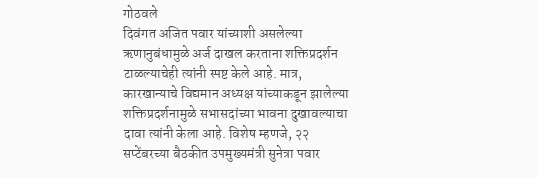गोठवले
दिवंगत अजित पवार यांच्याशी असलेल्या ऋणानुबंधामुळे अर्ज दाखल करताना शक्तिप्रदर्शन टाळल्याचेही त्यांनी स्पष्ट केले आहे. मात्र, कारखान्याचे विद्यमान अध्यक्ष यांच्याकडून झालेल्या शक्तिप्रदर्शनामुळे सभासदांच्या भावना दुखावल्याचा दावा त्यांनी केला आहे. विशेष म्हणजे, २२ सप्टेंबरच्या बैठकीत उपमुख्यमंत्री सुनेत्रा पवार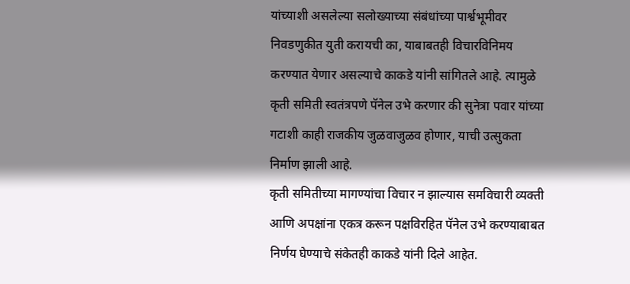यांच्याशी असलेल्या सलोख्याच्या संबंधांच्या पार्श्वभूमीवर निवडणुकीत युती करायची का, याबाबतही विचारविनिमय करण्यात येणार असल्याचे काकडे यांनी सांगितले आहे. त्यामुळे कृती समिती स्वतंत्रपणे पॅनेल उभे करणार की सुनेत्रा पवार यांच्या गटाशी काही राजकीय जुळवाजुळव होणार, याची उत्सुकता निर्माण झाली आहे.
कृती समितीच्या मागण्यांचा विचार न झाल्यास समविचारी व्यक्ती आणि अपक्षांना एकत्र करून पक्षविरहित पॅनेल उभे करण्याबाबत निर्णय घेण्याचे संकेतही काकडे यांनी दिले आहेत.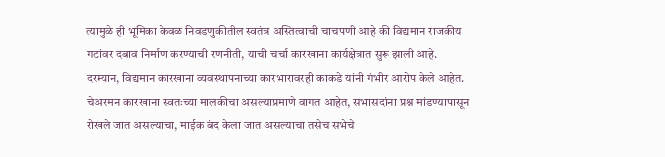त्यामुळे ही भूमिका केवळ निवडणुकीतील स्वतंत्र अस्तित्वाची चाचपणी आहे की विद्यमान राजकीय गटांवर दबाव निर्माण करण्याची रणनीती, याची चर्चा कारखाना कार्यक्षेत्रात सुरू झाली आहे.
दरम्यान, विद्यमान कारखाना व्यवस्थापनाच्या कारभारावरही काकडे यांनी गंभीर आरोप केले आहेत. चेअरमन कारखाना स्वतःच्या मालकीचा असल्याप्रमाणे वागत आहेत, सभासदांना प्रश्न मांडण्यापासून रोखले जात असल्याचा, माईक बंद केला जात असल्याचा तसेच सभेचे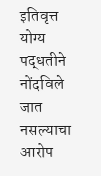इतिवृत्त योग्य पद्धतीने नोंदविले जात नसल्याचा आरोप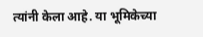त्यांनी केला आहे. या भूमिकेच्या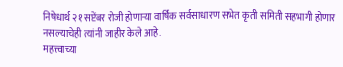निषेधार्थ २१ सप्टेंबर रोजी होणाऱ्या वार्षिक सर्वसाधारण सभेत कृती समिती सहभागी होणार नसल्याचेही त्यांनी जाहीर केले आहे.
महत्त्वाच्या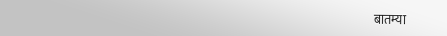बातम्या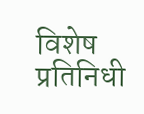विशेष प्रतिनिधी